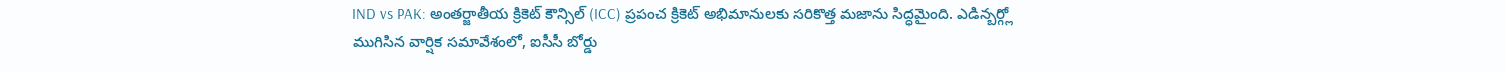IND vs PAK: అంతర్జాతీయ క్రికెట్ కౌన్సిల్ (ICC) ప్రపంచ క్రికెట్ అభిమానులకు సరికొత్త మజాను సిద్ధమైంది. ఎడిన్బర్గ్లో ముగిసిన వార్షిక సమావేశంలో, ఐసీసీ బోర్డు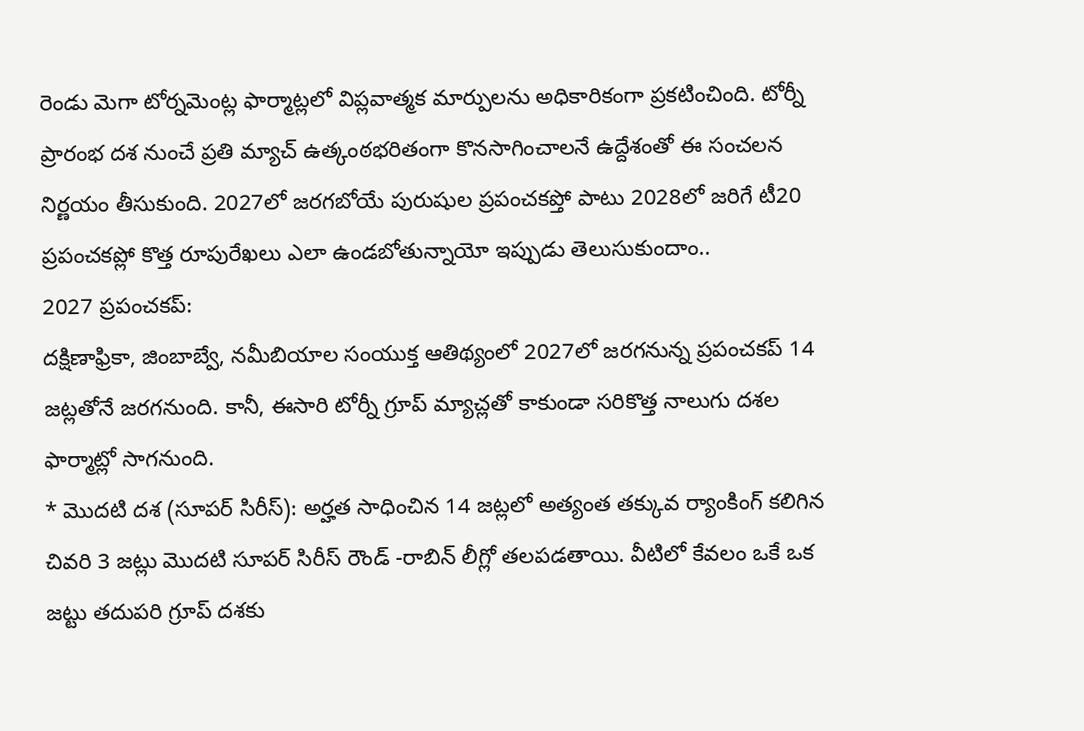రెండు మెగా టోర్నమెంట్ల ఫార్మాట్లలో విప్లవాత్మక మార్పులను అధికారికంగా ప్రకటించింది. టోర్నీ ప్రారంభ దశ నుంచే ప్రతి మ్యాచ్ ఉత్కంఠభరితంగా కొనసాగించాలనే ఉద్దేశంతో ఈ సంచలన నిర్ణయం తీసుకుంది. 2027లో జరగబోయే పురుషుల ప్రపంచకప్తో పాటు 2028లో జరిగే టీ20 ప్రపంచకప్లో కొత్త రూపురేఖలు ఎలా ఉండబోతున్నాయో ఇప్పుడు తెలుసుకుందాం..
2027 ప్రపంచకప్:
దక్షిణాఫ్రికా, జింబాబ్వే, నమీబియాల సంయుక్త ఆతిథ్యంలో 2027లో జరగనున్న ప్రపంచకప్ 14 జట్లతోనే జరగనుంది. కానీ, ఈసారి టోర్నీ గ్రూప్ మ్యాచ్లతో కాకుండా సరికొత్త నాలుగు దశల ఫార్మాట్లో సాగనుంది.
* మొదటి దశ (సూపర్ సిరీస్): అర్హత సాధించిన 14 జట్లలో అత్యంత తక్కువ ర్యాంకింగ్ కలిగిన చివరి 3 జట్లు మొదటి సూపర్ సిరీస్ రౌండ్ -రాబిన్ లీగ్లో తలపడతాయి. వీటిలో కేవలం ఒకే ఒక జట్టు తదుపరి గ్రూప్ దశకు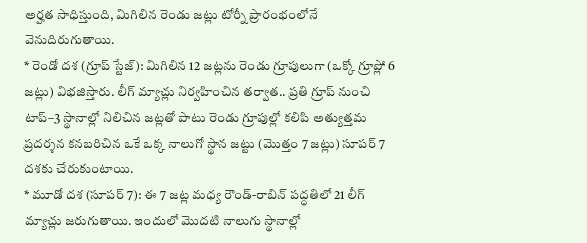అర్హత సాధిస్తుంది, మిగిలిన రెండు జట్లు టోర్నీ ప్రారంభంలోనే వెనుదిరుగుతాయి.
* రెండో దశ (గ్రూప్ స్టేజ్): మిగిలిన 12 జట్లను రెండు గ్రూపులుగా (ఒక్కో గ్రూప్లో 6 జట్లు) విభజిస్తారు. లీగ్ మ్యాచ్లు నిర్వహించిన తర్వాత.. ప్రతి గ్రూప్ నుంచి టాప్–3 స్థానాల్లో నిలిచిన జట్లతో పాటు రెండు గ్రూపుల్లో కలిపి అత్యుత్తమ ప్రదర్శన కనబరిచిన ఒకే ఒక్క నాలుగో స్థాన జట్టు (మొత్తం 7 జట్లు) సూపర్ 7 దశకు చేరుకుంటాయి.
* మూడో దశ (సూపర్ 7): ఈ 7 జట్ల మధ్య రౌండ్-రాబిన్ పద్ధతిలో 21 లీగ్ మ్యాచ్లు జరుగుతాయి. ఇందులో మొదటి నాలుగు స్థానాల్లో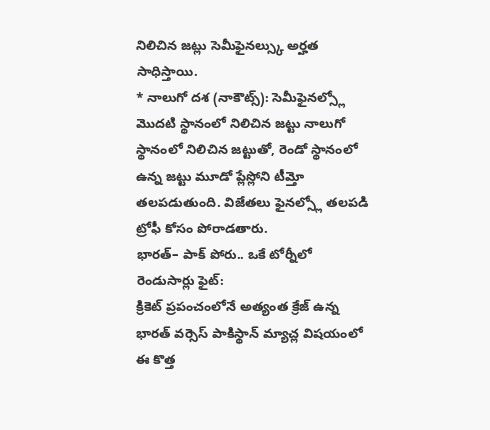నిలిచిన జట్లు సెమీఫైనల్స్కు అర్హత సాధిస్తాయి.
* నాలుగో దశ (నాకౌట్స్): సెమీఫైనల్స్లో మొదటి స్థానంలో నిలిచిన జట్టు నాలుగో స్థానంలో నిలిచిన జట్టుతో, రెండో స్థానంలో ఉన్న జట్టు మూడో ప్లేస్లోని టీమ్తో తలపడుతుంది. విజేతలు ఫైనల్స్లో తలపడి ట్రోఫీ కోసం పోరాడతారు.
భారత్– పాక్ పోరు.. ఒకే టోర్నీలో రెండుసార్లు ఫైట్:
క్రికెట్ ప్రపంచంలోనే అత్యంత క్రేజ్ ఉన్న భారత్ వర్సెస్ పాకిస్థాన్ మ్యాచ్ల విషయంలో ఈ కొత్త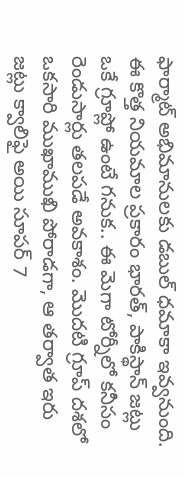ఫార్మాట్ అభిమానులకు డబుల్ ధమాకా ఇవ్వనుంది. ఈ కొత్త నియమాల ప్రకారం భారత్, పాకిస్థాన్ జట్లు ఒకే గ్రూప్లో ఉంటే గనుక.. ఈ మెగా టోర్నీలో కనీసం రెండుసార్లు తలపడే అవకాశం. మొదటి గ్రూప్ దశలో ఒకసారి ముఖాముఖి పోరాడగా, ఆ తర్వాత ఇరు జట్లు క్వాలిఫై అయి సూపర్ 7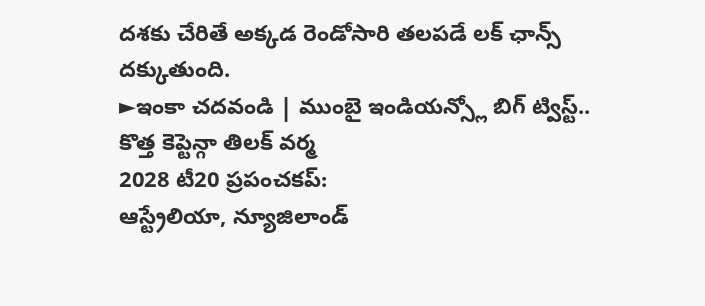దశకు చేరితే అక్కడ రెండోసారి తలపడే లక్ ఛాన్స్ దక్కుతుంది.
►ఇంకా చదవండి | ముంబై ఇండియన్స్లో బిగ్ ట్విస్ట్.. కొత్త కెప్టెన్గా తిలక్ వర్మ
2028 టీ20 ప్రపంచకప్:
ఆస్ట్రేలియా, న్యూజిలాండ్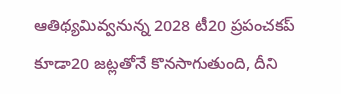ఆతిథ్యమివ్వనున్న 2028 టీ20 ప్రపంచకప్ కూడా20 జట్లతోనే కొనసాగుతుంది, దీని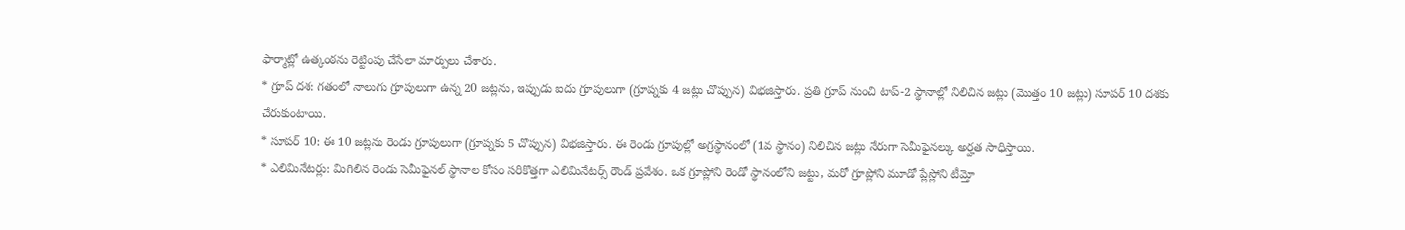ఫార్మాట్లో ఉత్కంఠను రెట్టింపు చేసేలా మార్పులు చేశారు.
* గ్రూప్ దశ: గతంలో నాలుగు గ్రూపులుగా ఉన్న 20 జట్లను, ఇప్పుడు ఐదు గ్రూపులుగా (గ్రూప్నకు 4 జట్లు చొప్పున) విభజిస్తారు. ప్రతి గ్రూప్ నుంచి టాప్-2 స్థానాల్లో నిలిచిన జట్లు (మొత్తం 10 జట్లు) సూపర్ 10 దశకు చేరుకుంటాయి.
* సూపర్ 10: ఈ 10 జట్లను రెండు గ్రూపులుగా (గ్రూప్నకు 5 చొప్పున) విభజిస్తారు. ఈ రెండు గ్రూపుల్లో అగ్రస్థానంలో (1వ స్థానం) నిలిచిన జట్లు నేరుగా సెమీఫైనల్కు అర్హత సాధిస్తాయి.
* ఎలిమినేటర్లు: మిగిలిన రెండు సెమీఫైనల్ స్థానాల కోసం సరికొత్తగా ఎలిమినేటర్స్ రౌండ్ ప్రవేశం. ఒక గ్రూప్లోని రెండో స్థానంలోని జట్టు, మరో గ్రూప్లోని మూడో ప్లేస్లోని టీమ్తో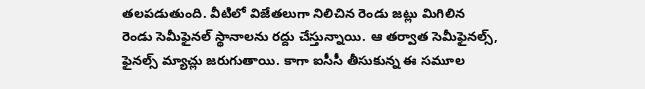తలపడుతుంది. వీటిలో విజేతలుగా నిలిచిన రెండు జట్లు మిగిలిన రెండు సెమీఫైనల్ స్థానాలను రద్దు చేస్తున్నాయి. ఆ తర్వాత సెమీఫైనల్స్, ఫైనల్స్ మ్యాచ్లు జరుగుతాయి. కాగా ఐసీసీ తీసుకున్న ఈ సమూల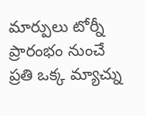మార్పులు టోర్నీ ప్రారంభం నుంచే ప్రతి ఒక్క మ్యాచ్ను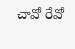చావో రేవో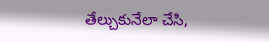తేల్చుకునేలా చేసి,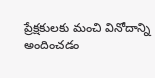ప్రేక్షకులకు మంచి వినోదాన్ని అందించడం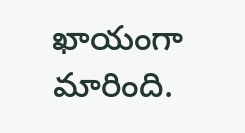ఖాయంగా మారింది.